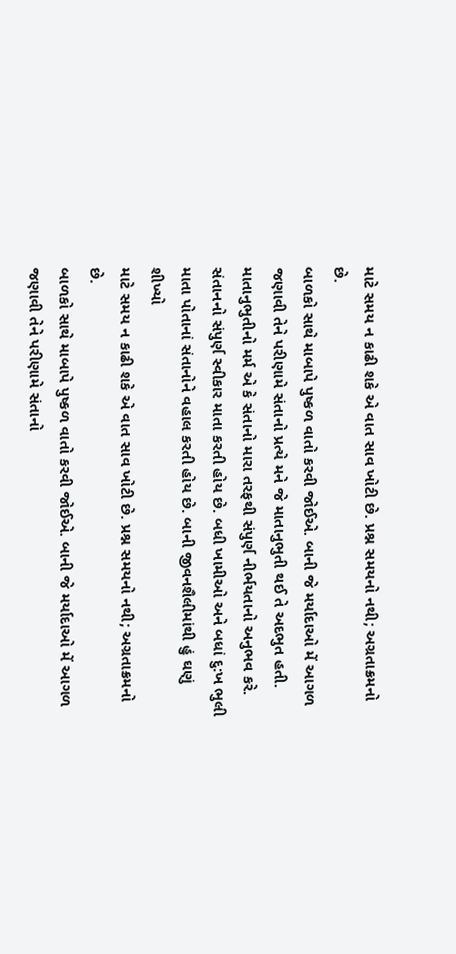માટે સમય ન કાઢી શકે એ વાત સાવ ખોટી છે. પ્રશ્ન સમયનો નથી; અગ્રતાક્રમનો છે.
બાળકો સાથે માબાપે પુષ્કળ વાતો કરવી જોઈએ. બાની જે મર્યાદાઓ મેં આગળ જણાવી તેને પરીણામે સંતાનો પ્રત્યે મને જે માતાનુભુતી થઈ તે અદભુત હતી. માતાનુભુતીનો મર્મ એ કે સંતાનો મારા તરફથી સંપુર્ણ નીર્ભયતાનો અનુભવ કરે. સંતાનનો સંપુર્ણ સ્વીકાર માતા કરતી હોય છે. બધી ખામીઓ અને બધાં દુ:ખ ભુલી માતા પોતાનાં સંતાનોને વહાલ કરતી હોય છે. બાની જીવનશૈલીમાંથી હું ઘણું શીખ્યો
માટે સમય ન કાઢી શકે એ વાત સાવ ખોટી છે. પ્રશ્ન સમયનો નથી; અગ્રતાક્રમનો છે.
બાળકો સાથે માબાપે પુષ્કળ વાતો કરવી જોઈએ. બાની જે મર્યાદાઓ મેં આગળ જણાવી તેને પરીણામે સંતાનો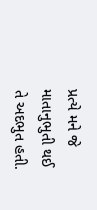પ્રત્યે મને જે માતાનુભુતી થઈ તે અદભુત હતી.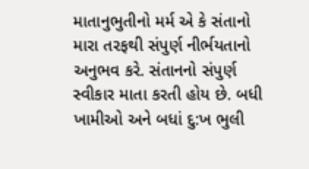માતાનુભુતીનો મર્મ એ કે સંતાનો મારા તરફથી સંપુર્ણ નીર્ભયતાનો અનુભવ કરે. સંતાનનો સંપુર્ણ સ્વીકાર માતા કરતી હોય છે. બધી ખામીઓ અને બધાં દુ:ખ ભુલી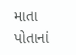માતા પોતાનાં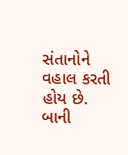સંતાનોને વહાલ કરતી હોય છે. બાની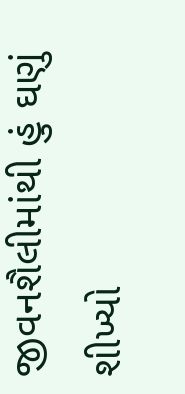જીવનશૈલીમાંથી હું ઘણું શીખ્યો